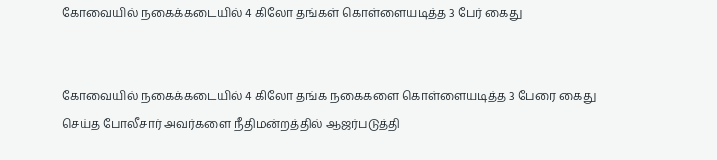கோவையில் நகைக்கடையில் 4 கிலோ தங்கள் கொள்ளையடித்த 3 பேர் கைது


கோவையில் நகைக்கடையில் 4 கிலோ தங்க நகைகளை கொள்ளையடித்த 3 பேரை கைது செய்த போலீசார் அவர்களை நீதிமன்றத்தில் ஆஜர்படுத்தி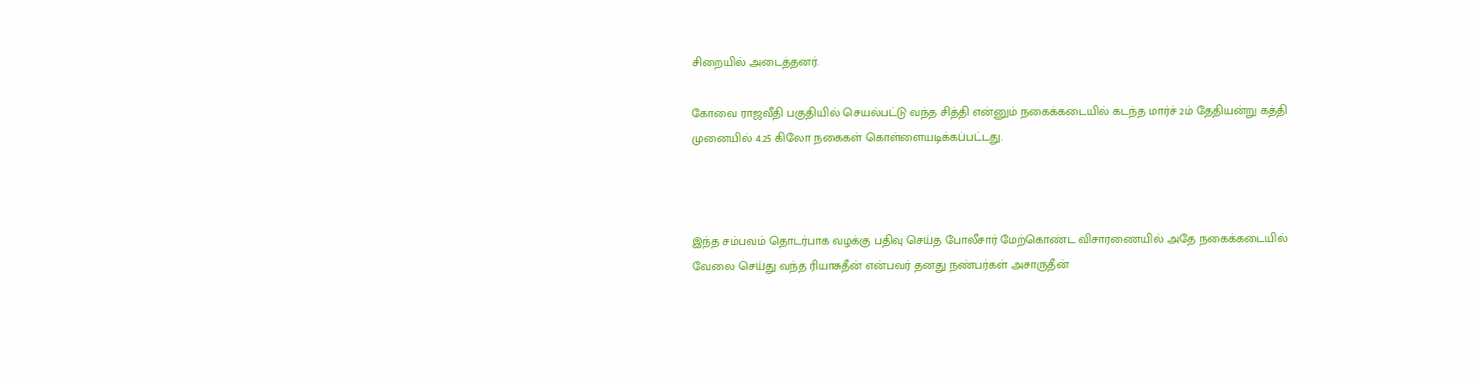சிறையில் அடைத்தனர்.

கோவை ராஜவீதி பகுதியில் செயல்பட்டு வந்த சித்தி என்னும் நகைக்கடையில் கடந்த மார்ச் 2ம் தேதியன்று கத்தி முனையில் 4.25 கிலோ நகைகள் கொள்ளையடிக்கப்பட்டது.



இந்த சம்பவம் தொடர்பாக வழக்கு பதிவு செய்த போலீசார் மேற்கொண்ட விசாரணையில் அதே நகைக்கடையில் வேலை செய்து வந்த ரியாசுதீன் என்பவர் தனது நண்பர்கள் அசாருதீன்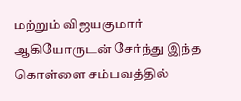மற்றும் விஜயகுமார் ஆகியோருடன் சேர்ந்து இந்த கொள்ளை சம்பவத்தில்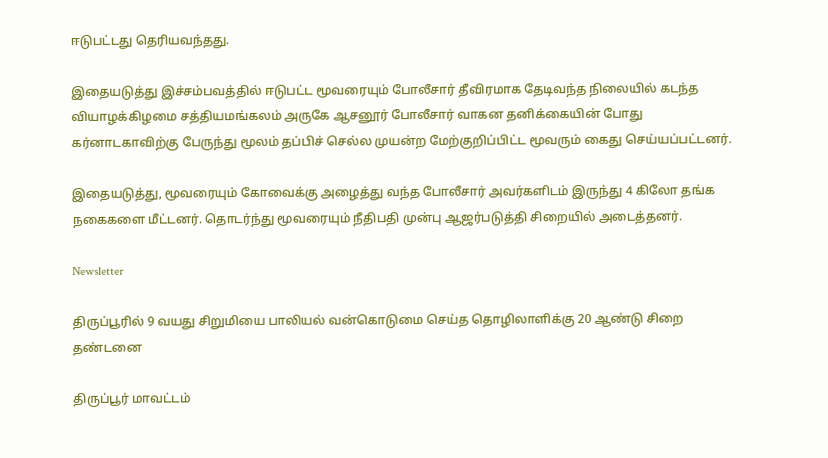ஈடுபட்டது தெரியவந்தது.

இதையடுத்து இச்சம்பவத்தில் ஈடுபட்ட மூவரையும் போலீசார் தீவிரமாக தேடிவந்த நிலையில் கடந்த வியாழக்கிழமை சத்தியமங்கலம் அருகே ஆசனூர் போலீசார் வாகன தனிக்கையின் போது கர்னாடகாவிற்கு பேருந்து மூலம் தப்பிச் செல்ல முயன்ற மேற்குறிப்பிட்ட மூவரும் கைது செய்யப்பட்டனர்.

இதையடுத்து, மூவரையும் கோவைக்கு அழைத்து வந்த போலீசார் அவர்களிடம் இருந்து 4 கிலோ தங்க நகைகளை மீட்டனர். தொடர்ந்து மூவரையும் நீதிபதி முன்பு ஆஜர்படுத்தி சிறையில் அடைத்தனர்.

Newsletter

திருப்பூரில் 9 வயது சிறுமியை பாலியல் வன்கொடுமை செய்த தொழிலாளிக்கு 20 ஆண்டு சிறை தண்டனை

திருப்பூர் மாவட்டம்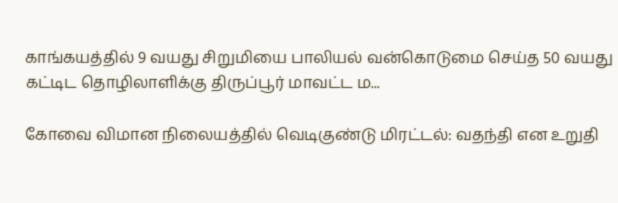காங்கயத்தில் 9 வயது சிறுமியை பாலியல் வன்கொடுமை செய்த 50 வயது கட்டிட தொழிலாளிக்கு திருப்பூர் மாவட்ட ம...

கோவை விமான நிலையத்தில் வெடிகுண்டு மிரட்டல்: வதந்தி என உறுதி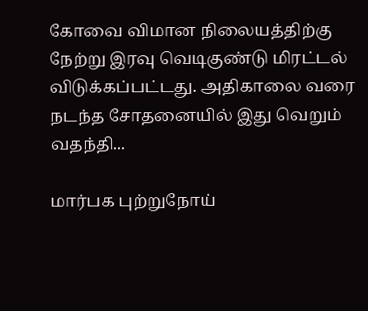கோவை விமான நிலையத்திற்கு நேற்று இரவு வெடிகுண்டு மிரட்டல் விடுக்கப்பட்டது. அதிகாலை வரை நடந்த சோதனையில் இது வெறும் வதந்தி...

மார்பக புற்றுநோய்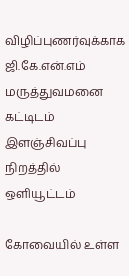விழிப்புணர்வுக்காக ஜி.கே.என்.எம் மருத்துவமனை கட்டிடம் இளஞ்சிவப்பு நிறத்தில் ஒளியூட்டம்

கோவையில் உள்ள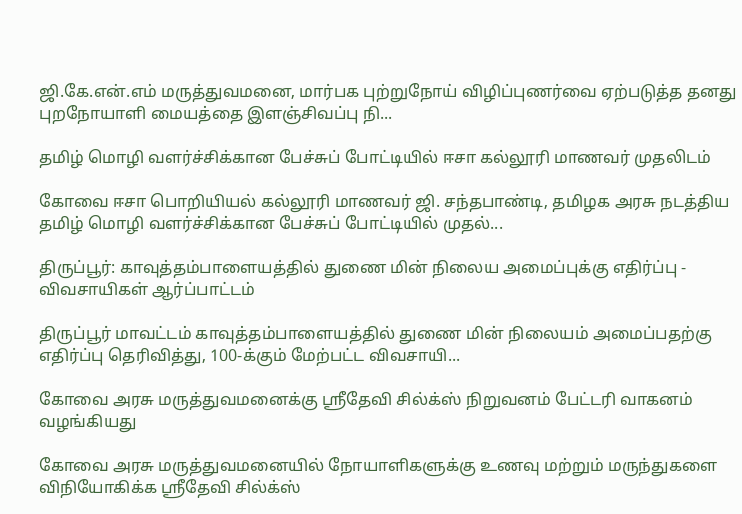ஜி.கே.என்.எம் மருத்துவமனை, மார்பக புற்றுநோய் விழிப்புணர்வை ஏற்படுத்த தனது புறநோயாளி மையத்தை இளஞ்சிவப்பு நி...

தமிழ் மொழி வளர்ச்சிக்கான பேச்சுப் போட்டியில் ஈசா கல்லூரி மாணவர் முதலிடம்

கோவை ஈசா பொறியியல் கல்லூரி மாணவர் ஜி. சந்தபாண்டி, தமிழக அரசு நடத்திய தமிழ் மொழி வளர்ச்சிக்கான பேச்சுப் போட்டியில் முதல்...

திருப்பூர்: காவுத்தம்பாளையத்தில் துணை மின் நிலைய அமைப்புக்கு எதிர்ப்பு - விவசாயிகள் ஆர்ப்பாட்டம்

திருப்பூர் மாவட்டம் காவுத்தம்பாளையத்தில் துணை மின் நிலையம் அமைப்பதற்கு எதிர்ப்பு தெரிவித்து, 100-க்கும் மேற்பட்ட விவசாயி...

கோவை அரசு மருத்துவமனைக்கு ஸ்ரீதேவி சில்க்ஸ் நிறுவனம் பேட்டரி வாகனம் வழங்கியது

கோவை அரசு மருத்துவமனையில் நோயாளிகளுக்கு உணவு மற்றும் மருந்துகளை விநியோகிக்க ஸ்ரீதேவி சில்க்ஸ்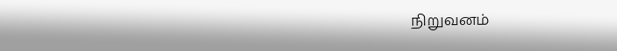நிறுவனம்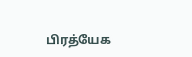பிரத்யேக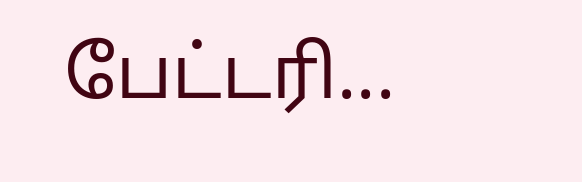பேட்டரி...